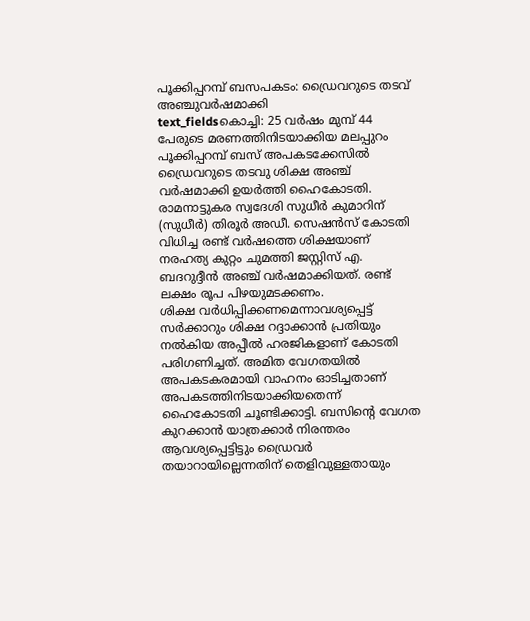പൂക്കിപ്പറമ്പ് ബസപകടം: ഡ്രൈവറുടെ തടവ് അഞ്ചുവർഷമാക്കി
text_fieldsകൊച്ചി: 25 വർഷം മുമ്പ് 44 പേരുടെ മരണത്തിനിടയാക്കിയ മലപ്പുറം പൂക്കിപ്പറമ്പ് ബസ് അപകടക്കേസിൽ ഡ്രൈവറുടെ തടവു ശിക്ഷ അഞ്ച് വർഷമാക്കി ഉയർത്തി ഹൈകോടതി. രാമനാട്ടുകര സ്വദേശി സുധീർ കുമാറിന് (സുധീർ) തിരൂർ അഡീ. സെഷൻസ് കോടതി വിധിച്ച രണ്ട് വർഷത്തെ ശിക്ഷയാണ് നരഹത്യ കുറ്റം ചുമത്തി ജസ്റ്റിസ് എ. ബദറുദ്ദീൻ അഞ്ച് വർഷമാക്കിയത്. രണ്ട് ലക്ഷം രൂപ പിഴയുമടക്കണം.
ശിക്ഷ വർധിപ്പിക്കണമെന്നാവശ്യപ്പെട്ട് സർക്കാറും ശിക്ഷ റദ്ദാക്കാൻ പ്രതിയും നൽകിയ അപ്പീൽ ഹരജികളാണ് കോടതി പരിഗണിച്ചത്. അമിത വേഗതയിൽ അപകടകരമായി വാഹനം ഓടിച്ചതാണ് അപകടത്തിനിടയാക്കിയതെന്ന് ഹൈകോടതി ചൂണ്ടിക്കാട്ടി. ബസിന്റെ വേഗത കുറക്കാൻ യാത്രക്കാർ നിരന്തരം ആവശ്യപ്പെട്ടിട്ടും ഡ്രൈവർ തയാറായില്ലെന്നതിന് തെളിവുള്ളതായും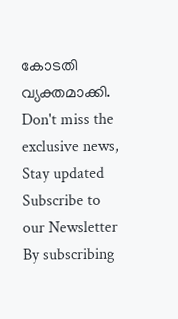കോടതി വ്യക്തമാക്കി.
Don't miss the exclusive news, Stay updated
Subscribe to our Newsletter
By subscribing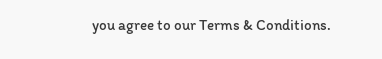you agree to our Terms & Conditions.